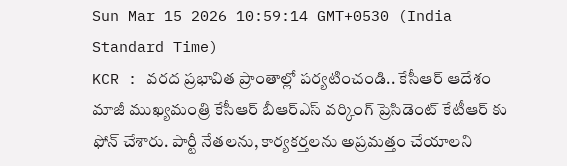Sun Mar 15 2026 10:59:14 GMT+0530 (India Standard Time)
KCR : వరద ప్రభావిత ప్రాంతాల్లో పర్యటించండి.. కేసీఆర్ ఆదేశం
మాజీ ముఖ్యమంత్రి కేసీఆర్ బీఆర్ఎస్ వర్కింగ్ ప్రెసిడెంట్ కేటీఆర్ కు ఫోన్ చేశారు. పార్టీ నేతలను, కార్యకర్తలను అప్రమత్తం చేయాలని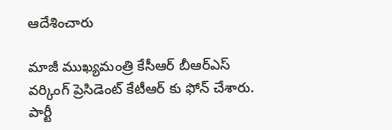ఆదేశించారు

మాజీ ముఖ్యమంత్రి కేసీఆర్ బీఆర్ఎస్ వర్కింగ్ ప్రెసిడెంట్ కేటీఆర్ కు ఫోన్ చేశారు. పార్టీ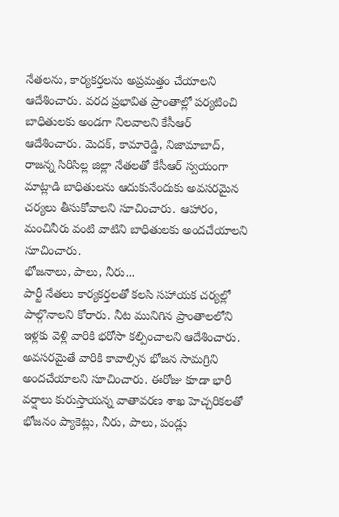నేతలను, కార్యకర్తలను అప్రమత్తం చేయాలని ఆదేశించారు. వరద ప్రభావిత ప్రాంతాల్లో పర్యటించి బాధితులకు అండగా నిలవాలని కేసీఆర్ ఆదేశించారు. మెదక్, కామారెడ్డి, నిజామాబాద్, రాజన్న సిరిసిల్ల జిల్లా నేతలతో కేసీఆర్ స్వయంగా మాట్లాడి బాధితులను ఆదుకునేందుకు అవసరమైన చర్యలు తీసుకోవాలని సూచించారు. ఆహారం, మంచినీరు వంటి వాటిని బాధితులకు అందచేయాలని సూచించారు.
భోజనాలు, పాలు, నీరు...
పార్టీ నేతలు కార్యకర్తలతో కలసి సహాయక చర్యల్లో పాల్గొనాలని కోరారు. నీట మునిగిన ప్రాంతాలలోని ఇళ్లకు వెళ్లి వారికి భరోసా కల్పించాలని ఆదేశించారు. అవసరమైతే వారికి కావాల్సిన భోజన సామగ్రిని అందచేయాలని సూచించారు. ఈరోజు కూడా భారీ వర్షాలు కురుస్తాయన్న వాతావరణ శాఖ హెచ్చరికలతో భోజనం ప్యాకెట్లు, నీరు, పాలు, పండ్లు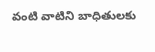వంటి వాటిని బాధితులకు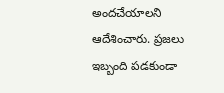అందచేయాలని ఆదేశించారు. ప్రజలు ఇబ్బంది పడకుండా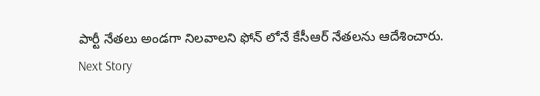పార్టీ నేతలు అండగా నిలవాలని ఫోన్ లోనే కేసీఆర్ నేతలను ఆదేశించారు.
Next Story